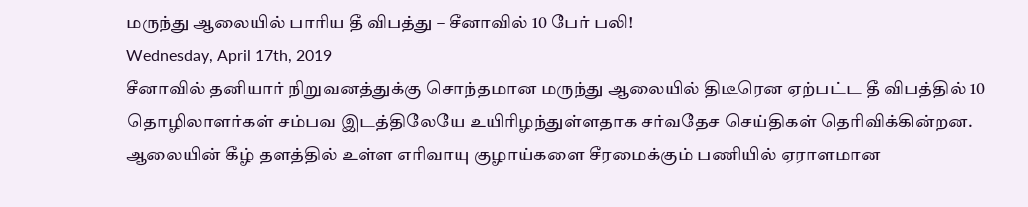மருந்து ஆலையில் பாரிய தீ விபத்து – சீனாவில் 10 பேர் பலி!
Wednesday, April 17th, 2019
சீனாவில் தனியார் நிறுவனத்துக்கு சொந்தமான மருந்து ஆலையில் திடீரென ஏற்பட்ட தீ விபத்தில் 10 தொழிலாளர்கள் சம்பவ இடத்திலேயே உயிரிழந்துள்ளதாக சர்வதேச செய்திகள் தெரிவிக்கின்றன.
ஆலையின் கீழ் தளத்தில் உள்ள எரிவாயு குழாய்களை சீரமைக்கும் பணியில் ஏராளமான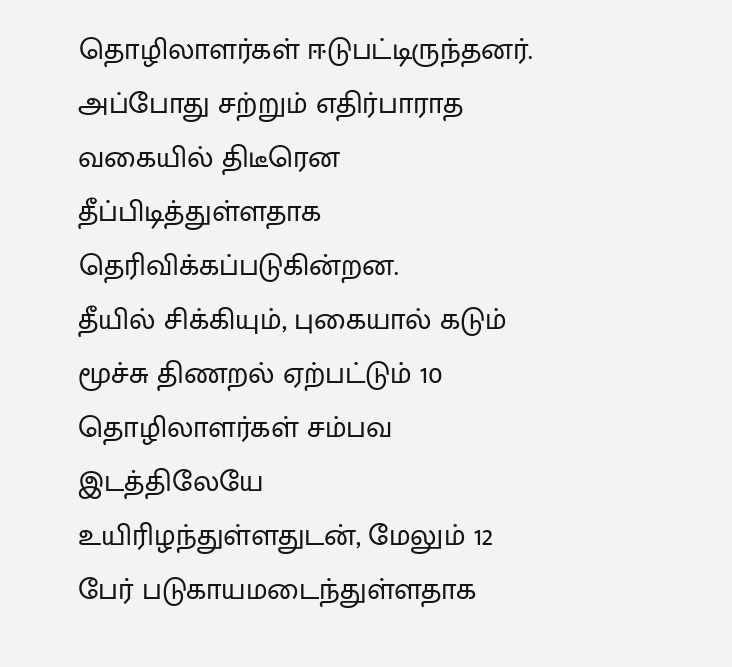தொழிலாளர்கள் ஈடுபட்டிருந்தனர். அப்போது சற்றும் எதிர்பாராத வகையில் திடீரென தீப்பிடித்துள்ளதாக தெரிவிக்கப்படுகின்றன.
தீயில் சிக்கியும், புகையால் கடும் மூச்சு திணறல் ஏற்பட்டும் 10 தொழிலாளர்கள் சம்பவ இடத்திலேயே உயிரிழந்துள்ளதுடன், மேலும் 12 பேர் படுகாயமடைந்துள்ளதாக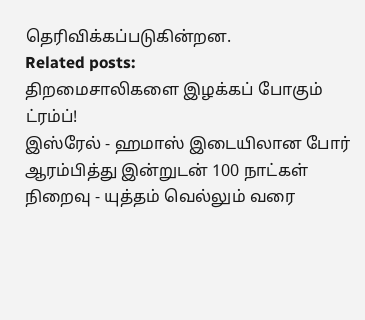தெரிவிக்கப்படுகின்றன.
Related posts:
திறமைசாலிகளை இழக்கப் போகும் ட்ரம்ப்!
இஸ்ரேல் - ஹமாஸ் இடையிலான போர் ஆரம்பித்து இன்றுடன் 100 நாட்கள் நிறைவு - யுத்தம் வெல்லும் வரை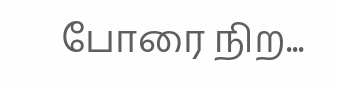போரை நிற...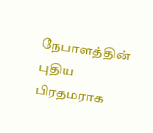நேபாளத்தின் புதிய பிரதமராக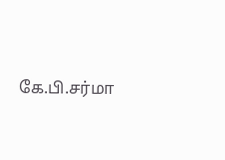கே.பி.சர்மா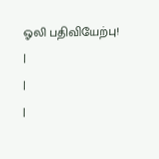ஓலி பதிவியேற்பு!
|
|
|